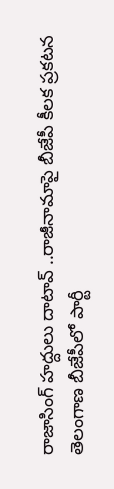రాజాసింగ్ హద్దులు దాటావ్ ..రాజీనామాపై బీజేపీ కీలక ప్రకటన
తెలంగాణ బీజేపీలో పార్టీ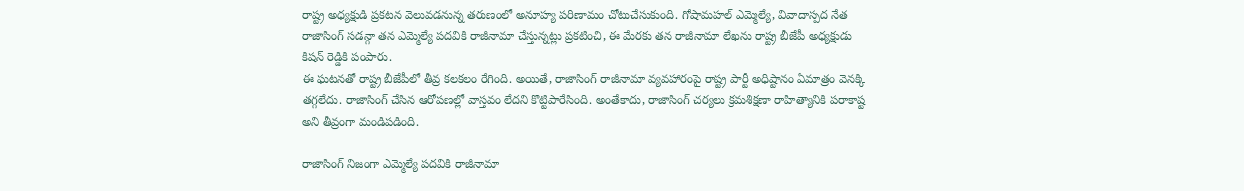రాష్ట్ర అధ్యక్షుడి ప్రకటన వెలువడనున్న తరుణంలో అనూహ్య పరిణామం చోటుచేసుకుంది. గోషామహల్ ఎమ్మెల్యే, వివాదాస్పద నేత రాజాసింగ్ సడన్గా తన ఎమ్మెల్యే పదవికి రాజీనామా చేస్తున్నట్లు ప్రకటించి, ఈ మేరకు తన రాజీనామా లేఖను రాష్ట్ర బీజేపీ అధ్యక్షుడు కిషన్ రెడ్డికి పంపారు.
ఈ ఘటనతో రాష్ట్ర బీజేపీలో తీవ్ర కలకలం రేగింది. అయితే, రాజాసింగ్ రాజీనామా వ్యవహారంపై రాష్ట్ర పార్టీ అధిష్టానం ఏమాత్రం వెనక్కి తగ్గలేదు. రాజాసింగ్ చేసిన ఆరోపణల్లో వాస్తవం లేదని కొట్టిపారేసింది. అంతేకాదు, రాజాసింగ్ చర్యలు క్రమశిక్షణా రాహిత్యానికి పరాకాష్ట అని తీవ్రంగా మండిపడింది.

రాజాసింగ్ నిజంగా ఎమ్మెల్యే పదవికి రాజీనామా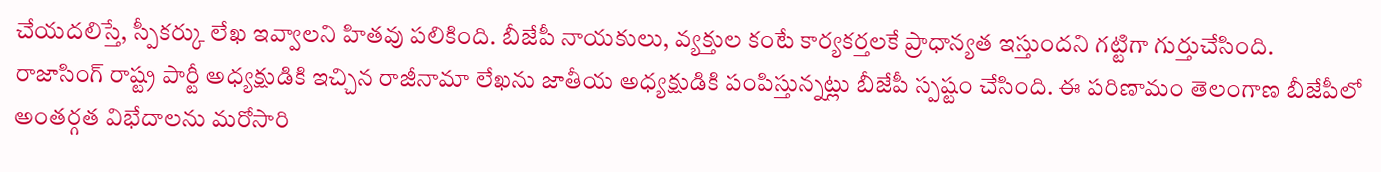చేయదలిస్తే, స్పీకర్కు లేఖ ఇవ్వాలని హితవు పలికింది. బీజేపీ నాయకులు, వ్యక్తుల కంటే కార్యకర్తలకే ప్రాధాన్యత ఇస్తుందని గట్టిగా గుర్తుచేసింది. రాజాసింగ్ రాష్ట్ర పార్టీ అధ్యక్షుడికి ఇచ్చిన రాజీనామా లేఖను జాతీయ అధ్యక్షుడికి పంపిస్తున్నట్లు బీజేపీ స్పష్టం చేసింది. ఈ పరిణామం తెలంగాణ బీజేపీలో అంతర్గత విభేదాలను మరోసారి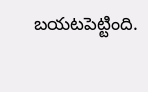బయటపెట్టింది.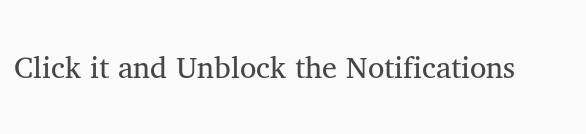Click it and Unblock the Notifications